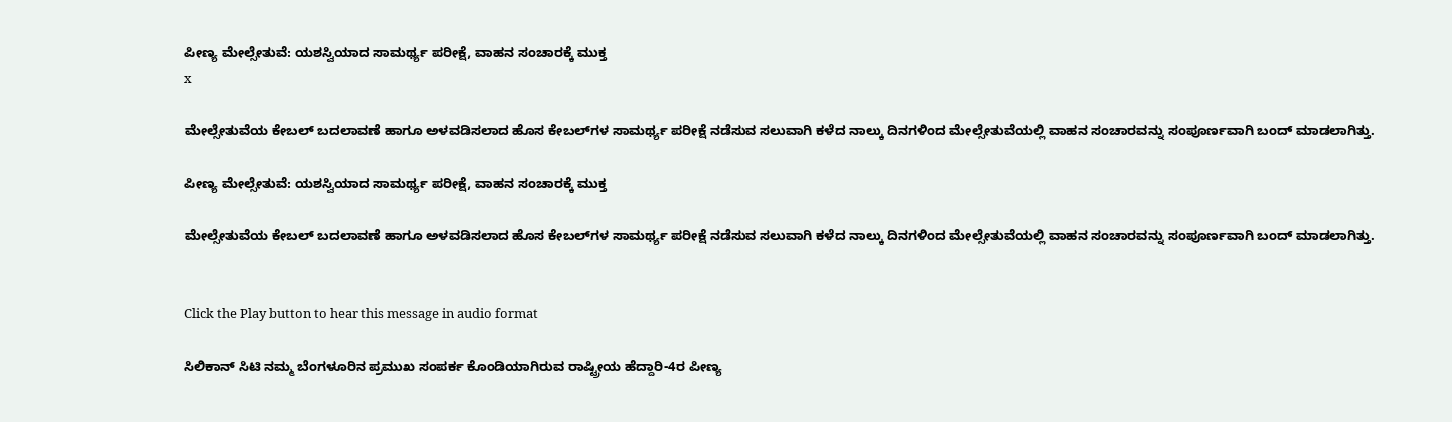ಪೀಣ್ಯ ಮೇಲ್ಸೇತುವೆ: ಯಶಸ್ವಿಯಾದ ಸಾಮರ್ಥ್ಯ ಪರೀಕ್ಷೆ, ವಾಹನ ಸಂಚಾರಕ್ಕೆ ಮುಕ್ತ
x

ಮೇಲ್ಸೇತುವೆಯ ಕೇಬಲ್ ಬದಲಾವಣೆ ಹಾಗೂ ಅಳವಡಿಸಲಾದ ಹೊಸ ಕೇಬಲ್‌ಗಳ ಸಾಮರ್ಥ್ಯ ಪರೀಕ್ಷೆ ನಡೆಸುವ ಸಲುವಾಗಿ ಕಳೆದ ನಾಲ್ಕು ದಿನಗಳಿಂದ ಮೇಲ್ಸೇತುವೆಯಲ್ಲಿ ವಾಹನ ಸಂಚಾರವನ್ನು ಸಂಪೂರ್ಣವಾಗಿ ಬಂದ್ ಮಾಡಲಾಗಿತ್ತು.

ಪೀಣ್ಯ ಮೇಲ್ಸೇತುವೆ: ಯಶಸ್ವಿಯಾದ ಸಾಮರ್ಥ್ಯ ಪರೀಕ್ಷೆ, ವಾಹನ ಸಂಚಾರಕ್ಕೆ ಮುಕ್ತ

ಮೇಲ್ಸೇತುವೆಯ ಕೇಬಲ್ ಬದಲಾವಣೆ ಹಾಗೂ ಅಳವಡಿಸಲಾದ ಹೊಸ ಕೇಬಲ್‌ಗಳ ಸಾಮರ್ಥ್ಯ ಪರೀಕ್ಷೆ ನಡೆಸುವ ಸಲುವಾಗಿ ಕಳೆದ ನಾಲ್ಕು ದಿನಗಳಿಂದ ಮೇಲ್ಸೇತುವೆಯಲ್ಲಿ ವಾಹನ ಸಂಚಾರವನ್ನು ಸಂಪೂರ್ಣವಾಗಿ ಬಂದ್ ಮಾಡಲಾಗಿತ್ತು.


Click the Play button to hear this message in audio format

ಸಿಲಿಕಾನ್ ಸಿಟಿ ನಮ್ಮ ಬೆಂಗಳೂರಿನ ಪ್ರಮುಖ ಸಂಪರ್ಕ ಕೊಂಡಿಯಾಗಿರುವ ರಾಷ್ಟ್ರೀಯ ಹೆದ್ದಾರಿ-4ರ ಪೀಣ್ಯ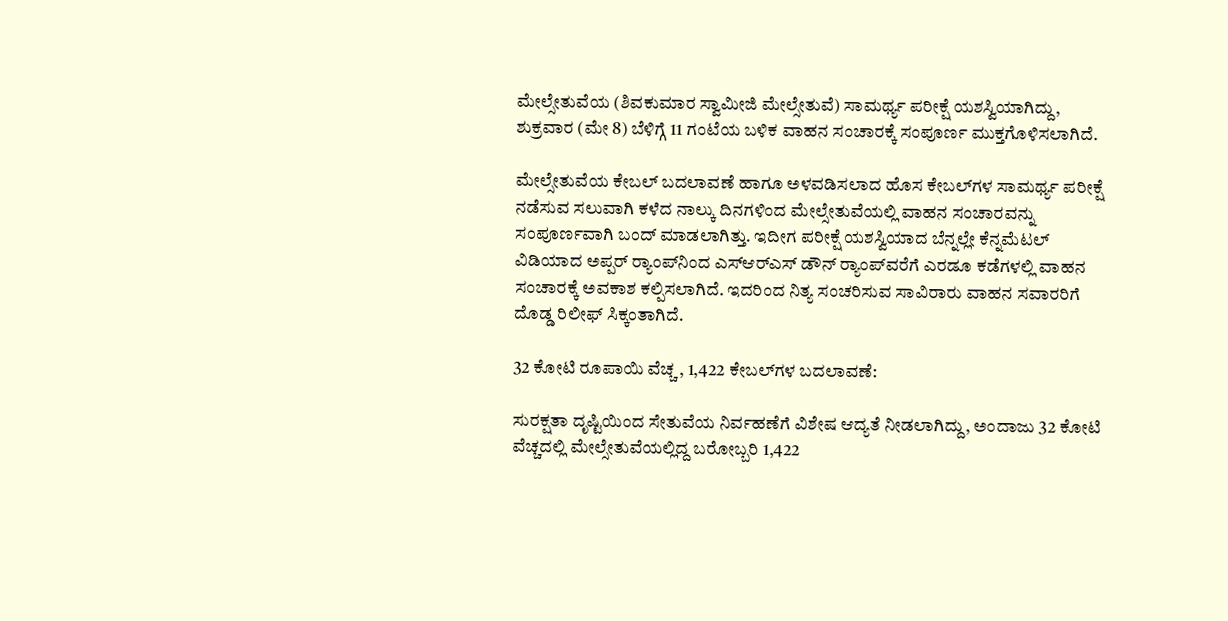ಮೇಲ್ಸೇತುವೆಯ (ಶಿವಕುಮಾರ ಸ್ವಾಮೀಜಿ ಮೇಲ್ಸೇತುವೆ) ಸಾಮರ್ಥ್ಯ ಪರೀಕ್ಷೆ ಯಶಸ್ವಿಯಾಗಿದ್ದು, ಶುಕ್ರವಾರ (ಮೇ 8) ಬೆಳಿಗ್ಗೆ 11 ಗಂಟೆಯ ಬಳಿಕ ವಾಹನ ಸಂಚಾರಕ್ಕೆ ಸಂಪೂರ್ಣ ಮುಕ್ತಗೊಳಿಸಲಾಗಿದೆ.

ಮೇಲ್ಸೇತುವೆಯ ಕೇಬಲ್ ಬದಲಾವಣೆ ಹಾಗೂ ಅಳವಡಿಸಲಾದ ಹೊಸ ಕೇಬಲ್‌ಗಳ ಸಾಮರ್ಥ್ಯ ಪರೀಕ್ಷೆ ನಡೆಸುವ ಸಲುವಾಗಿ ಕಳೆದ ನಾಲ್ಕು ದಿನಗಳಿಂದ ಮೇಲ್ಸೇತುವೆಯಲ್ಲಿ ವಾಹನ ಸಂಚಾರವನ್ನು ಸಂಪೂರ್ಣವಾಗಿ ಬಂದ್ ಮಾಡಲಾಗಿತ್ತು. ಇದೀಗ ಪರೀಕ್ಷೆ ಯಶಸ್ವಿಯಾದ ಬೆನ್ನಲ್ಲೇ ಕೆನ್ನಮೆಟಲ್ ವಿಡಿಯಾದ ಅಪ್ಪರ್ ರ್‍ಯಾಂಪ್‌ನಿಂದ ಎಸ್‌ಆರ್‌ಎಸ್ ಡೌನ್ ರ್‍ಯಾಂಪ್‌ವರೆಗೆ ಎರಡೂ ಕಡೆಗಳಲ್ಲಿ ವಾಹನ ಸಂಚಾರಕ್ಕೆ ಅವಕಾಶ ಕಲ್ಪಿಸಲಾಗಿದೆ. ಇದರಿಂದ ನಿತ್ಯ ಸಂಚರಿಸುವ ಸಾವಿರಾರು ವಾಹನ ಸವಾರರಿಗೆ ದೊಡ್ಡ ರಿಲೀಫ್ ಸಿಕ್ಕಂತಾಗಿದೆ.

32 ಕೋಟಿ ರೂಪಾಯಿ ವೆಚ್ಚ , 1,422 ಕೇಬಲ್‌ಗಳ ಬದಲಾವಣೆ:

ಸುರಕ್ಷತಾ ದೃಷ್ಟಿಯಿಂದ ಸೇತುವೆಯ ನಿರ್ವಹಣೆಗೆ ವಿಶೇಷ ಆದ್ಯತೆ ನೀಡಲಾಗಿದ್ದು, ಅಂದಾಜು 32 ಕೋಟಿ ವೆಚ್ಚದಲ್ಲಿ ಮೇಲ್ಸೇತುವೆಯಲ್ಲಿದ್ದ ಬರೋಬ್ಬರಿ 1,422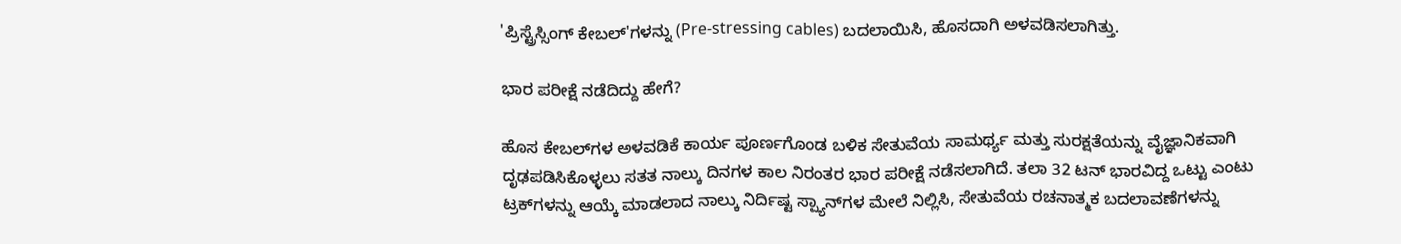'ಪ್ರಿಸ್ಟ್ರೆಸ್ಸಿಂಗ್ ಕೇಬಲ್‌'ಗಳನ್ನು (Pre-stressing cables) ಬದಲಾಯಿಸಿ, ಹೊಸದಾಗಿ ಅಳವಡಿಸಲಾಗಿತ್ತು.

ಭಾರ ಪರೀಕ್ಷೆ ನಡೆದಿದ್ದು ಹೇಗೆ?

ಹೊಸ ಕೇಬಲ್‌ಗಳ ಅಳವಡಿಕೆ ಕಾರ್ಯ ಪೂರ್ಣಗೊಂಡ ಬಳಿಕ ಸೇತುವೆಯ ಸಾಮರ್ಥ್ಯ ಮತ್ತು ಸುರಕ್ಷತೆಯನ್ನು ವೈಜ್ಞಾನಿಕವಾಗಿ ದೃಢಪಡಿಸಿಕೊಳ್ಳಲು ಸತತ ನಾಲ್ಕು ದಿನಗಳ ಕಾಲ ನಿರಂತರ ಭಾರ ಪರೀಕ್ಷೆ ನಡೆಸಲಾಗಿದೆ. ತಲಾ 32 ಟನ್ ಭಾರವಿದ್ದ ಒಟ್ಟು ಎಂಟು ಟ್ರಕ್‌ಗಳನ್ನು ಆಯ್ಕೆ ಮಾಡಲಾದ ನಾಲ್ಕು ನಿರ್ದಿಷ್ಟ ಸ್ಪ್ಯಾನ್‌ಗಳ ಮೇಲೆ ನಿಲ್ಲಿಸಿ, ಸೇತುವೆಯ ರಚನಾತ್ಮಕ ಬದಲಾವಣೆಗಳನ್ನು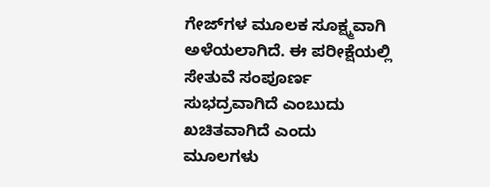ಗೇಜ್‌ಗಳ ಮೂಲಕ ಸೂಕ್ಷ್ಮವಾಗಿ ಅಳೆಯಲಾಗಿದೆ. ಈ ಪರೀಕ್ಷೆಯಲ್ಲಿ ಸೇತುವೆ ಸಂಪೂರ್ಣ ಸುಭದ್ರವಾಗಿದೆ ಎಂಬುದು ಖಚಿತವಾಗಿದೆ ಎಂದು ಮೂಲಗಳು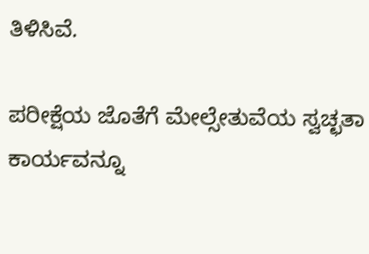ತಿಳಿಸಿವೆ.

ಪರೀಕ್ಷೆಯ ಜೊತೆಗೆ ಮೇಲ್ಸೇತುವೆಯ ಸ್ವಚ್ಛತಾ ಕಾರ್ಯವನ್ನೂ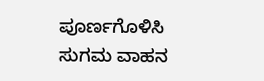ಪೂರ್ಣಗೊಳಿಸಿ ಸುಗಮ ವಾಹನ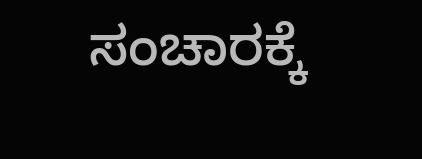ಸಂಚಾರಕ್ಕೆ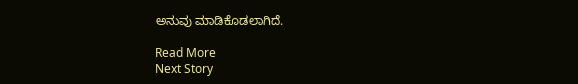ಅನುವು ಮಾಡಿಕೊಡಲಾಗಿದೆ.

Read More
Next Story